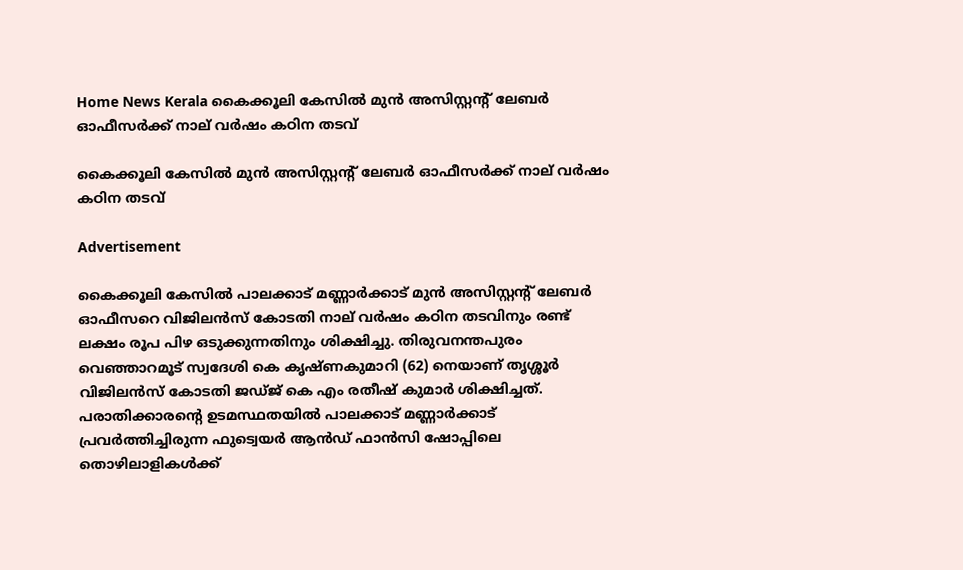Home News Kerala കൈക്കൂലി കേസില്‍ മുന്‍ അസിസ്റ്റന്റ് ലേബര്‍ ഓഫീസര്‍ക്ക് നാല് വര്‍ഷം കഠിന തടവ്

കൈക്കൂലി കേസില്‍ മുന്‍ അസിസ്റ്റന്റ് ലേബര്‍ ഓഫീസര്‍ക്ക് നാല് വര്‍ഷം കഠിന തടവ്

Advertisement

കൈക്കൂലി കേസില്‍ പാലക്കാട് മണ്ണാര്‍ക്കാട് മുന്‍ അസിസ്റ്റന്റ് ലേബര്‍ ഓഫീസറെ വിജിലന്‍സ് കോടതി നാല് വര്‍ഷം കഠിന തടവിനും രണ്ട് ലക്ഷം രൂപ പിഴ ഒടുക്കുന്നതിനും ശിക്ഷിച്ചു. തിരുവനന്തപുരം വെഞ്ഞാറമൂട് സ്വദേശി കെ കൃഷ്ണകുമാറി (62) നെയാണ് തൃശ്ശൂര്‍ വിജിലന്‍സ് കോടതി ജഡ്ജ് കെ എം രതീഷ് കുമാര്‍ ശിക്ഷിച്ചത്. പരാതിക്കാരന്റെ ഉടമസ്ഥതയില്‍ പാലക്കാട് മണ്ണാര്‍ക്കാട് പ്രവര്‍ത്തിച്ചിരുന്ന ഫുട്വെയര്‍ ആന്‍ഡ് ഫാന്‍സി ഷോപ്പിലെ തൊഴിലാളികള്‍ക്ക്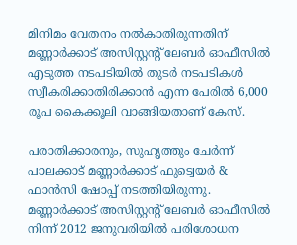മിനിമം വേതനം നല്‍കാതിരുന്നതിന് മണ്ണാര്‍ക്കാട് അസിസ്റ്റന്റ് ലേബര്‍ ഓഫീസില്‍ എടുത്ത നടപടിയില്‍ തുടര്‍ നടപടികള്‍ സ്വീകരിക്കാതിരിക്കാന്‍ എന്ന പേരില്‍ 6,000 രൂപ കൈക്കൂലി വാങ്ങിയതാണ് കേസ്.

പരാതിക്കാരനും, സുഹൃത്തും ചേര്‍ന്ന് പാലക്കാട് മണ്ണാര്‍ക്കാട് ഫുട്വെയര്‍ & ഫാന്‍സി ഷോപ്പ് നടത്തിയിരുന്നു. മണ്ണാര്‍ക്കാട് അസിസ്റ്റന്റ് ലേബര്‍ ഓഫീസില്‍ നിന്ന് 2012 ജനുവരിയില്‍ പരിശോധന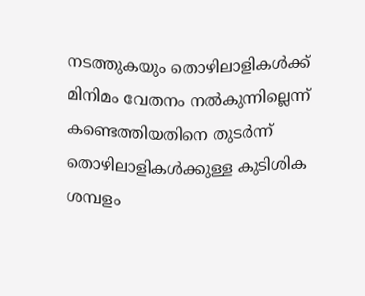നടത്തുകയും തൊഴിലാളികള്‍ക്ക് മിനിമം വേതനം നല്‍കുന്നില്ലെന്ന് കണ്ടെത്തിയതിനെ തുടര്‍ന്ന് തൊഴിലാളികള്‍ക്കുള്ള കുടിശിക ശമ്പളം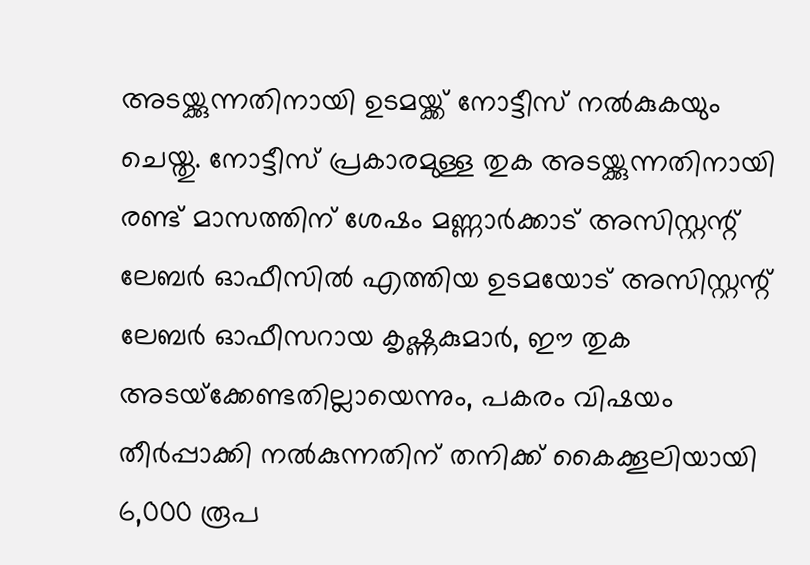അടയ്ക്കുന്നതിനായി ഉടമയ്ക്ക് നോട്ടീസ് നല്‍കുകയും ചെയ്തു. നോട്ടീസ് പ്രകാരമുള്ള തുക അടയ്ക്കുന്നതിനായി രണ്ട് മാസത്തിന് ശേഷം മണ്ണാര്‍ക്കാട് അസിസ്റ്റന്റ് ലേബര്‍ ഓഫീസില്‍ എത്തിയ ഉടമയോട് അസിസ്റ്റന്റ് ലേബര്‍ ഓഫീസറായ കൃഷ്ണകുമാര്‍, ഈ തുക അടയ്‌ക്കേണ്ടതില്ലായെന്നും, പകരം വിഷയം തീര്‍പ്പാക്കി നല്‍കുന്നതിന് തനിക്ക് കൈക്കൂലിയായി 6,000 രൂപ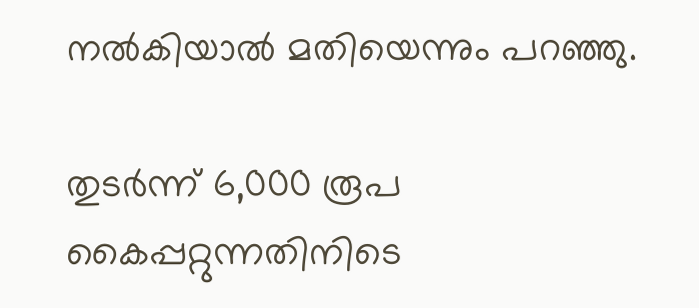നല്‍കിയാല്‍ മതിയെന്നും പറഞ്ഞു.

തുടര്‍ന്ന് 6,000 രൂപ കൈപ്പറ്റുന്നതിനിടെ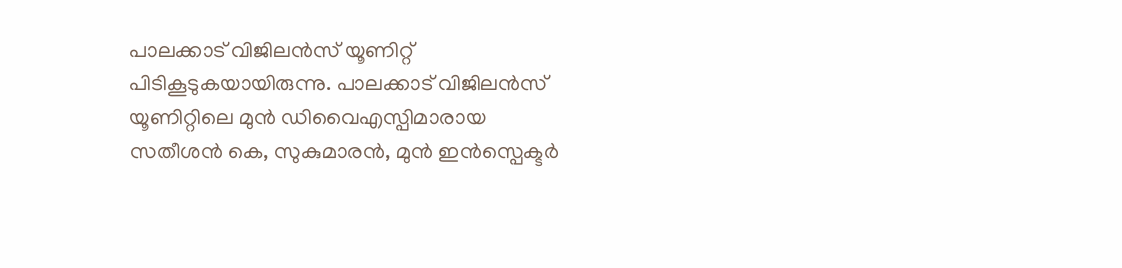പാലക്കാട് വിജിലന്‍സ് യൂണിറ്റ് പിടികൂടുകയായിരുന്നു. പാലക്കാട് വിജിലന്‍സ് യൂണിറ്റിലെ മുന്‍ ഡിവൈഎസ്പിമാരായ സതീശന്‍ കെ, സുകുമാരന്‍, മുന്‍ ഇന്‍സ്പെക്ടര്‍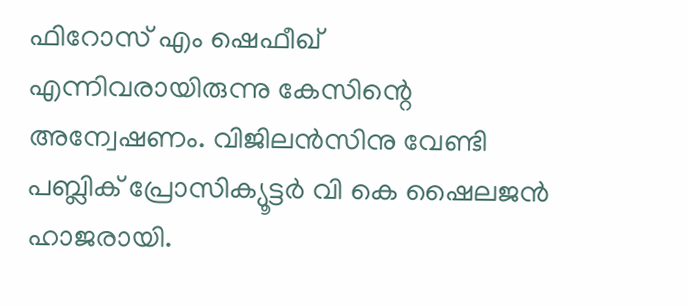ഫിറോസ് എം ഷെഫീഖ് എന്നിവരായിരുന്നു കേസിന്റെ അന്വേഷണം. വിജിലന്‍സിനു വേണ്ടി പബ്ലിക് പ്രോസിക്യൂട്ടര്‍ വി കെ ഷൈലജന്‍ ഹാജരായി.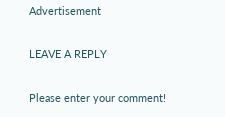Advertisement

LEAVE A REPLY

Please enter your comment!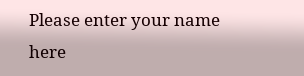Please enter your name here